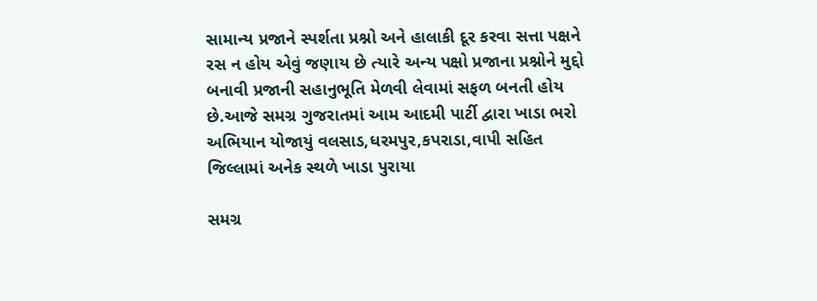સામાન્ય પ્રજાને સ્પર્શતા પ્રશ્નો અને હાલાકી દૂર કરવા સત્તા પક્ષને રસ ન હોય એવું જણાય છે ત્યારે અન્ય પક્ષો પ્રજાના પ્રશ્નોને મુદ્દો બનાવી પ્રજાની સહાનુભૂતિ મેળવી લેવામાં સફળ બનતી હોય છે.આજે સમગ્ર ગુજરાતમાં આમ આદમી પાર્ટી દ્વારા ખાડા ભરો અભિયાન યોજાયું વલસાડ,ધરમપુર,કપરાડા,વાપી સહિત જિલ્લામાં અનેક સ્થળે ખાડા પુરાયા

સમગ્ર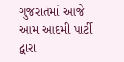ગુજરાતમાં આજે આમ આદમી પાર્ટી દ્વારા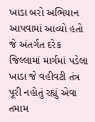ખાડા બરો અભિયાન આપવામાં આવ્યો હતો જે અંતર્ગત દરેક જિલ્લામાં માર્ગમાં પડેલા ખાડા જે વહીવટી તંત્ર પૂરી નહોતું રહ્યું એવા તમામ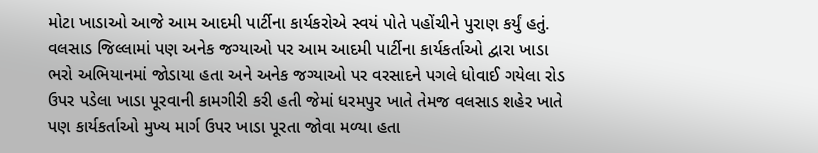મોટા ખાડાઓ આજે આમ આદમી પાર્ટીના કાર્યકરોએ સ્વયં પોતે પહોંચીને પુરાણ કર્યું હતું. વલસાડ જિલ્લામાં પણ અનેક જગ્યાઓ પર આમ આદમી પાર્ટીના કાર્યકર્તાઓ દ્વારા ખાડા ભરો અભિયાનમાં જોડાયા હતા અને અનેક જગ્યાઓ પર વરસાદને પગલે ધોવાઈ ગયેલા રોડ ઉપર પડેલા ખાડા પૂરવાની કામગીરી કરી હતી જેમાં ધરમપુર ખાતે તેમજ વલસાડ શહેર ખાતે પણ કાર્યકર્તાઓ મુખ્ય માર્ગ ઉપર ખાડા પૂરતા જોવા મળ્યા હતા